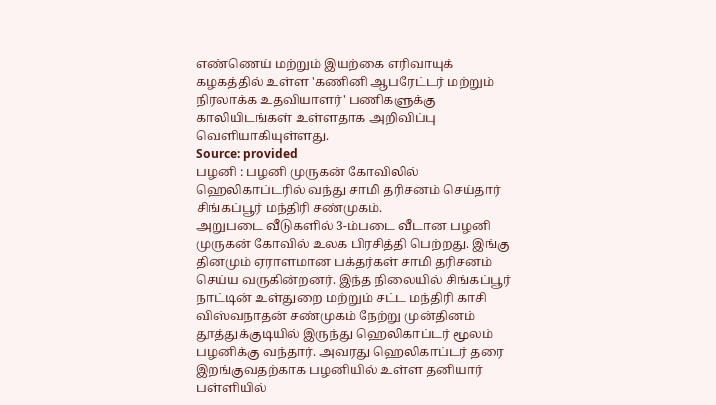எண்ணெய் மற்றும் இயற்கை எரிவாயுக் கழகத்தில் உள்ள 'கணினி ஆபரேட்டர் மற்றும் நிரலாக்க உதவியாளர்' பணிகளுக்கு காலியிடங்கள் உள்ளதாக அறிவிப்பு வெளியாகியுள்ளது.
Source: provided
பழனி : பழனி முருகன் கோவிலில் ஹெலிகாப்டரில் வந்து சாமி தரிசனம் செய்தார் சிங்கப்பூர் மந்திரி சண்முகம்.
அறுபடை வீடுகளில் 3-ம்படை வீடான பழனி முருகன் கோவில் உலக பிரசித்தி பெற்றது. இங்கு தினமும் ஏராளமான பக்தர்கள் சாமி தரிசனம் செய்ய வருகின்றனர். இந்த நிலையில் சிங்கப்பூர் நாட்டின் உள்துறை மற்றும் சட்ட மந்திரி காசி விஸ்வநாதன் சண்முகம் நேற்று முன்தினம் தூத்துக்குடியில் இருந்து ஹெலிகாப்டர் மூலம் பழனிக்கு வந்தார். அவரது ஹெலிகாப்டர் தரை இறங்குவதற்காக பழனியில் உள்ள தனியார் பள்ளியில்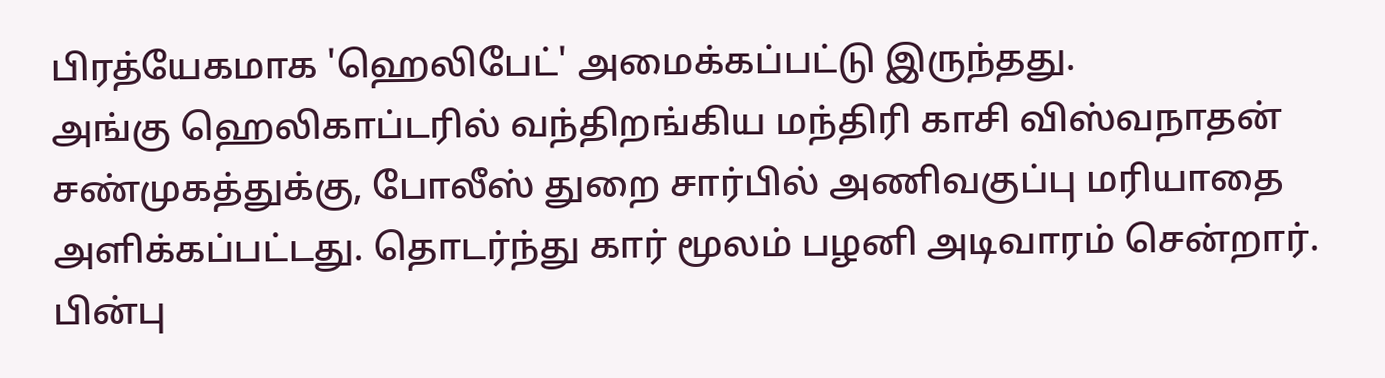பிரத்யேகமாக 'ஹெலிபேட்' அமைக்கப்பட்டு இருந்தது.
அங்கு ஹெலிகாப்டரில் வந்திறங்கிய மந்திரி காசி விஸ்வநாதன் சண்முகத்துக்கு, போலீஸ் துறை சார்பில் அணிவகுப்பு மரியாதை அளிக்கப்பட்டது. தொடர்ந்து கார் மூலம் பழனி அடிவாரம் சென்றார். பின்பு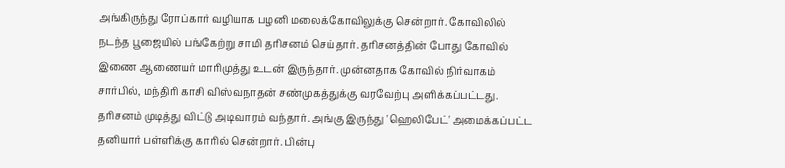அங்கிருந்து ரோப்கார் வழியாக பழனி மலைக்கோவிலுக்கு சென்றார். கோவிலில் நடந்த பூஜையில் பங்கேற்று சாமி தரிசனம் செய்தார். தரிசனத்தின் போது கோவில் இணை ஆணையர் மாரிமுத்து உடன் இருந்தார். முன்னதாக கோவில் நிர்வாகம் சார்பில், மந்திரி காசி விஸ்வநாதன் சண்முகத்துக்கு வரவேற்பு அளிக்கப்பட்டது. தரிசனம் முடித்து விட்டு அடிவாரம் வந்தார். அங்கு இருந்து 'ஹெலிபேட்' அமைக்கப்பட்ட தனியார் பள்ளிக்கு காரில் சென்றார். பின்பு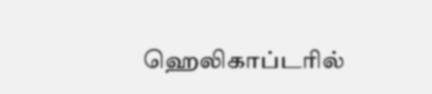ஹெலிகாப்டரில்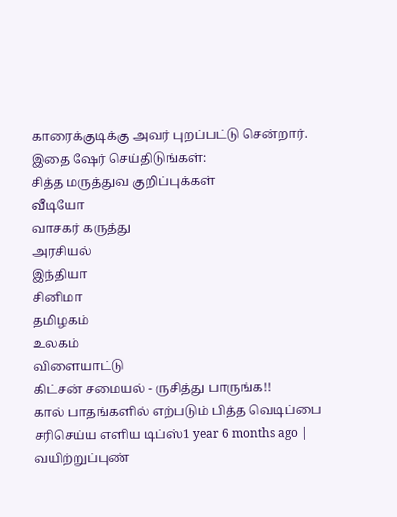காரைக்குடிக்கு அவர் புறப்பட்டு சென்றார்.
இதை ஷேர் செய்திடுங்கள்:
சித்த மருத்துவ குறிப்புக்கள்
வீடியோ
வாசகர் கருத்து
அரசியல்
இந்தியா
சினிமா
தமிழகம்
உலகம்
விளையாட்டு
கிட்சன் சமையல் - ருசித்து பாருங்க!!
கால் பாதங்களில் எற்படும் பித்த வெடிப்பை சரிசெய்ய எளிய டிப்ஸ்1 year 6 months ago |
வயிற்றுப்புண்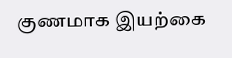குணமாக இயற்கை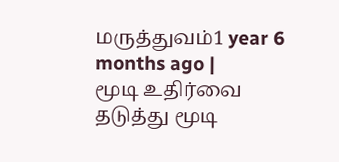மருத்துவம்1 year 6 months ago |
மூடி உதிர்வை தடுத்து மூடி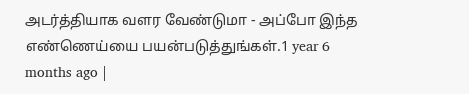அடர்த்தியாக வளர வேண்டுமா - அப்போ இந்த எண்ணெய்யை பயன்படுத்துங்கள்.1 year 6 months ago |